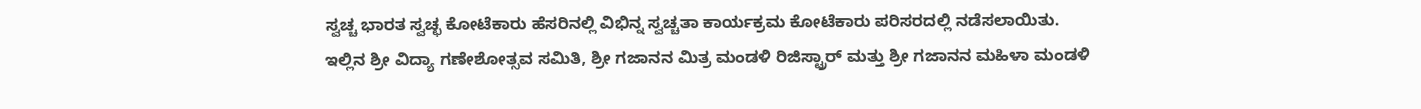ಸ್ವಚ್ಚ ಭಾರತ ಸ್ವಚ್ಛ ಕೋಟೆಕಾರು ಹೆಸರಿನಲ್ಲಿ ವಿಭಿನ್ನ ಸ್ವಚ್ಚತಾ ಕಾರ್ಯಕ್ರಮ ಕೋಟೆಕಾರು ಪರಿಸರದಲ್ಲಿ ನಡೆಸಲಾಯಿತು.
ಇಲ್ಲಿನ ಶ್ರೀ ವಿದ್ಯಾ ಗಣೇಶೋತ್ಸವ ಸಮಿತಿ, ಶ್ರೀ ಗಜಾನನ ಮಿತ್ರ ಮಂಡಳಿ ರಿಜಿಸ್ಟ್ರಾರ್ ಮತ್ತು ಶ್ರೀ ಗಜಾನನ ಮಹಿಳಾ ಮಂಡಳಿ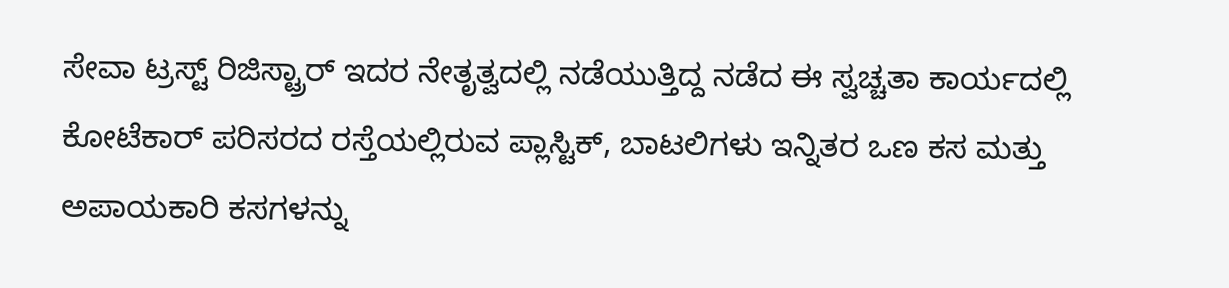ಸೇವಾ ಟ್ರಸ್ಟ್ ರಿಜಿಸ್ಟ್ರಾರ್ ಇದರ ನೇತೃತ್ವದಲ್ಲಿ ನಡೆಯುತ್ತಿದ್ದ ನಡೆದ ಈ ಸ್ವಚ್ಚತಾ ಕಾರ್ಯದಲ್ಲಿ ಕೋಟೆಕಾರ್ ಪರಿಸರದ ರಸ್ತೆಯಲ್ಲಿರುವ ಪ್ಲಾಸ್ಟಿಕ್, ಬಾಟಲಿಗಳು ಇನ್ನಿತರ ಒಣ ಕಸ ಮತ್ತು ಅಪಾಯಕಾರಿ ಕಸಗಳನ್ನು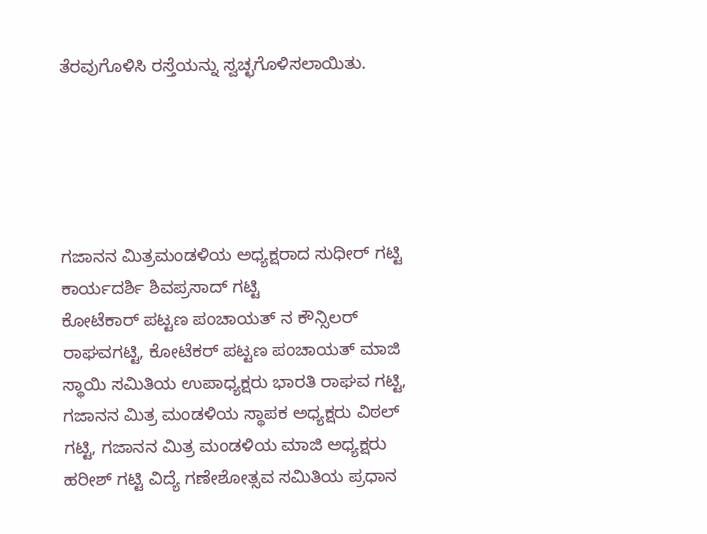ತೆರವುಗೊಳಿಸಿ ರಸ್ತೆಯನ್ನು ಸ್ವಚ್ಛಗೊಳಿಸಲಾಯಿತು.





ಗಜಾನನ ಮಿತ್ರಮಂಡಳಿಯ ಅಧ್ಯಕ್ಷರಾದ ಸುಧೀರ್ ಗಟ್ಟಿ ಕಾರ್ಯದರ್ಶಿ ಶಿವಪ್ರಸಾದ್ ಗಟ್ಟಿ
ಕೋಟೆಕಾರ್ ಪಟ್ಟಣ ಪಂಚಾಯತ್ ನ ಕೌನ್ಸಿಲರ್ ರಾಘವಗಟ್ಟಿ, ಕೋಟೆಕರ್ ಪಟ್ಟಣ ಪಂಚಾಯತ್ ಮಾಜಿ ಸ್ಥಾಯಿ ಸಮಿತಿಯ ಉಪಾಧ್ಯಕ್ಷರು ಭಾರತಿ ರಾಘವ ಗಟ್ಟಿ, ಗಜಾನನ ಮಿತ್ರ ಮಂಡಳಿಯ ಸ್ಥಾಪಕ ಅಧ್ಯಕ್ಷರು ವಿಠಲ್ ಗಟ್ಟಿ, ಗಜಾನನ ಮಿತ್ರ ಮಂಡಳಿಯ ಮಾಜಿ ಅಧ್ಯಕ್ಷರು ಹರೀಶ್ ಗಟ್ಟಿ ವಿದ್ಯೆ ಗಣೇಶೋತ್ಸವ ಸಮಿತಿಯ ಪ್ರಧಾನ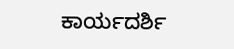ಕಾರ್ಯದರ್ಶಿ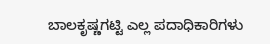ಬಾಲಕೃಷ್ಣಗಟ್ಟಿ ಎಲ್ಲ ಪದಾಧಿಕಾರಿಗಳು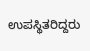ಉಪಸ್ಥಿತರಿದ್ದರು